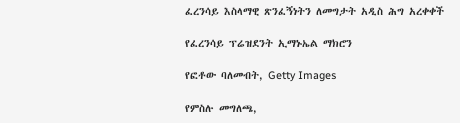ፈረንሳይ እስላማዊ ጽንፈኝነትን ለመግታት አዲስ ሕግ አረቀቀች

የፈረንሳይ ፕሬዝደንት ኢማኑኤል ማክሮን

የፎቶው ባለመብት, Getty Images

የምስሉ መግለጫ,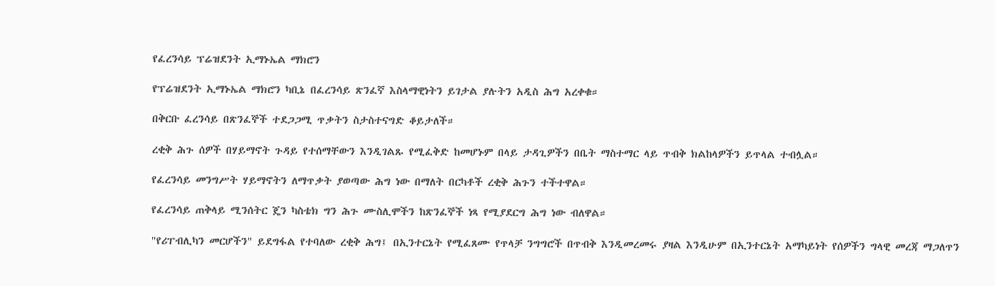የፈረንሳይ ፕሬዝደንት ኢማኑኤል ማክሮን

የፕሬዝደንት ኢማኑኤል ማክሮን ካቢኔ በፈረንሳይ ጽንፈኛ እስላማዊነትን ይገታል ያሉትን አዲስ ሕግ አረቀቁ።

በቅርቡ ፈረንሳይ በጽንፈኞች ተደጋጋሚ ጥቃትን ስታስተናግድ ቆይታለች።

ረቂቅ ሕጉ ሰዎች በሃይማኖት ጉዳይ የተሰማቸውን እንዲገልጹ የሚፈቅድ ከመሆኑም በላይ ታዳጊዎችን በቤት ማስተማር ላይ ጥብቅ ክልከላዎችን ይጥላል ተብሏል።

የፈረንሳይ መንግሥት ሃይማኖትን ለማጥቃት ያወጣው ሕግ ነው በማለት በርካቶች ረቂቅ ሕጉን ተችተዋል።

የፈረንሳይ ጠቅላይ ሚንሰትር ጄን ካስቴክ ግን ሕጉ ሙስሊሞችን ከጽንፈኞች ነጻ የሚያደርግ ሕግ ነው ብለዋል።

"የሪፐብሊካን መርሆችን" ይደግፋል የተባለው ረቂቅ ሕግ፤ በኢንተርኔት የሚፈጸሙ የጥላቻ ንግግሮች በጥብቅ እንዲመረመሩ ያዛል እንዲሁም በኢንተርኔት አማካይነት የሰዎችን ግላዊ መረጃ ማጋለጥን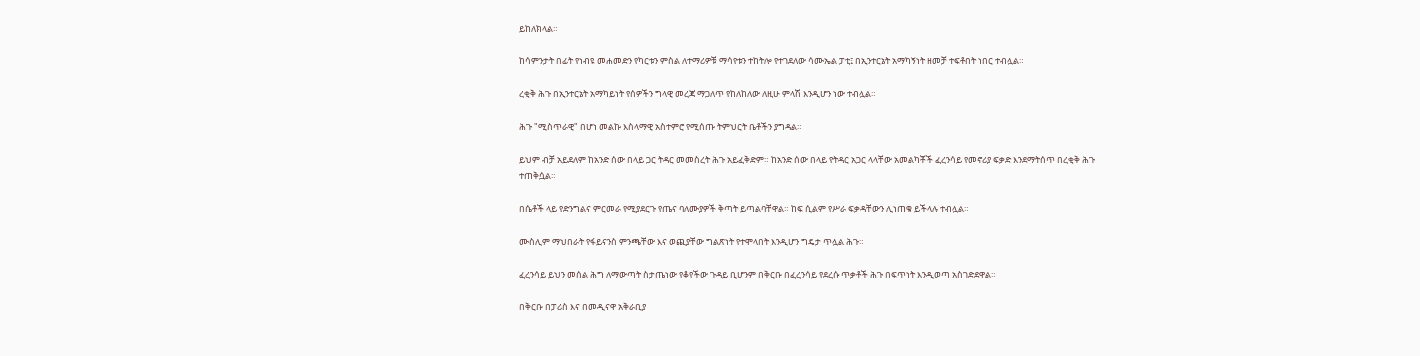ይከለክላል።

ከሳምንታት በፊት የነብዩ መሐመድን የካርቱን ምስል ለተማሪዎቹ ማሳየቱን ተከትሎ የተገደለው ሳሙኤል ፓቲ፤ በኢንተርኔት አማካኝነት ዘመቻ ተፍቶበት ነበር ተብሏል።

ረቂቅ ሕጉ በኢንተርኔት አማካይነት የሰዎችን ግላዊ መረጃ ማጋለጥ የከለከለው ለዚሁ ምላሽ እንዲሆን ነው ተብሏል።

ሕጉ "ሚስጥራዊ" በሆነ መልኩ እስላማዊ አስተምሮ የሚሰጡ ትምህርት ቤቶችን ያግዳል።

ይህም ብቻ አይደለም ከአንድ ሰው በላይ ጋር ትዳር መመስረት ሕጉ አይፈቅድም። ከአንድ ሰው በላይ የትዳር አጋር ላላቸው አመልካቾች ፈረንሳይ የመኖሪያ ፍቃድ እንደማትሰጥ በረቂቅ ሕጉ ተጠቅሷል።

በሴቶች ላይ የድንግልና ምርመራ የሚያደርጉ የጤና ባለሙያዎች ቅጣት ይጣልባቸዋል። ከፍ ሲልም የሥራ ፍቃዳቸውን ሊነጠቁ ይችላሉ ተብሏል።

ሙስሊም ማህበራት የፋይናንስ ምንጫቸው እና ወጪያቸው ግልጽነት የተሞላበት እንዲሆን ግዴታ ጥሏል ሕጉ።

ፈረንሳይ ይህን መሰል ሕግ ለማውጣት ስታጤነው የቆየችው ጉዳይ ቢሆንም በቅርቡ በፈረንሳይ የደረሱ ጥቃቶች ሕጉ በፍጥነት እንዲወጣ አስገድደዋል።

በቅርቡ በፓሪስ እና በመዲናዋ አቅራቢያ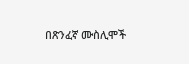በጽንፈኛ ሙስሊሞች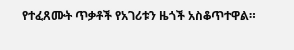የተፈጸሙት ጥቃቶች የአገሪቱን ዜጎች አስቆጥተዋል።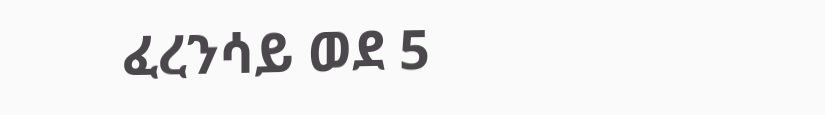ፈረንሳይ ወደ 5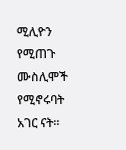ሚሊዮን የሚጠጉ ሙስሊሞች የሚኖሩባት አገር ናት።